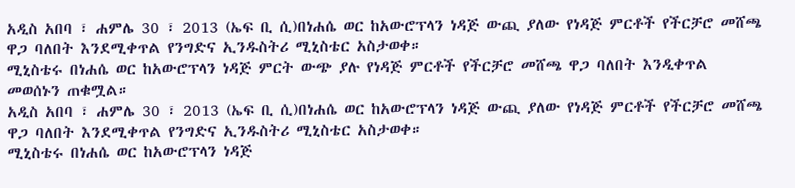አዲስ አበባ ፣ ሐምሌ 30 ፣ 2013 (ኤፍ ቢ ሲ)በነሐሴ ወር ከአውሮፕላን ነዳጅ ውጪ ያለው የነዳጅ ምርቶች የችርቻሮ መሸጫ ዋጋ ባለበት እንደሚቀጥል የንግድና ኢንዱስትሪ ሚኒስቴር አስታወቀ።
ሚኒስቴሩ በነሐሴ ወር ከአውሮፕላን ነዳጅ ምርት ውጭ ያሉ የነዳጅ ምርቶች የችርቻሮ መሸጫ ዋጋ ባለበት እንዲቀጥል መወሰኑን ጠቁሟል።
አዲስ አበባ ፣ ሐምሌ 30 ፣ 2013 (ኤፍ ቢ ሲ)በነሐሴ ወር ከአውሮፕላን ነዳጅ ውጪ ያለው የነዳጅ ምርቶች የችርቻሮ መሸጫ ዋጋ ባለበት እንደሚቀጥል የንግድና ኢንዱስትሪ ሚኒስቴር አስታወቀ።
ሚኒስቴሩ በነሐሴ ወር ከአውሮፕላን ነዳጅ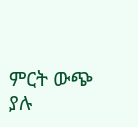ምርት ውጭ ያሉ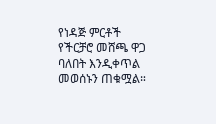የነዳጅ ምርቶች የችርቻሮ መሸጫ ዋጋ ባለበት እንዲቀጥል መወሰኑን ጠቁሟል።